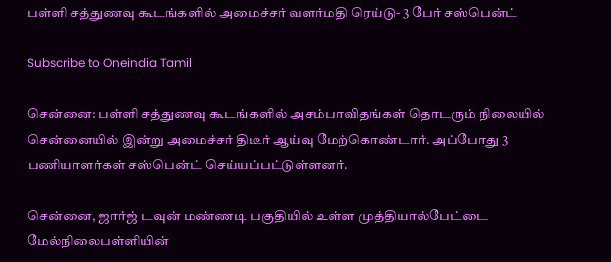பள்ளி சத்துணவு கூடங்களில் அமைச்சர் வளர்மதி ரெய்டு- 3 பேர் சஸ்பென்ட்

Subscribe to Oneindia Tamil

சென்னை: பள்ளி சத்துணவு கூடங்களில் அசம்பாவிதங்கள் தொடரும் நிலையில் சென்னையில் இன்று அமைச்சர் திடீர் ஆய்வு மேற்கொண்டார். அப்போது 3 பணியாளர்கள் சஸ்பென்ட் செய்யப்பட்டுள்ளனர்.

சென்னை, ஜார்ஜ் டவுன் மண்ணடி பகுதியில் உள்ள முத்தியால்பேட்டை மேல்நிலைபள்ளியின்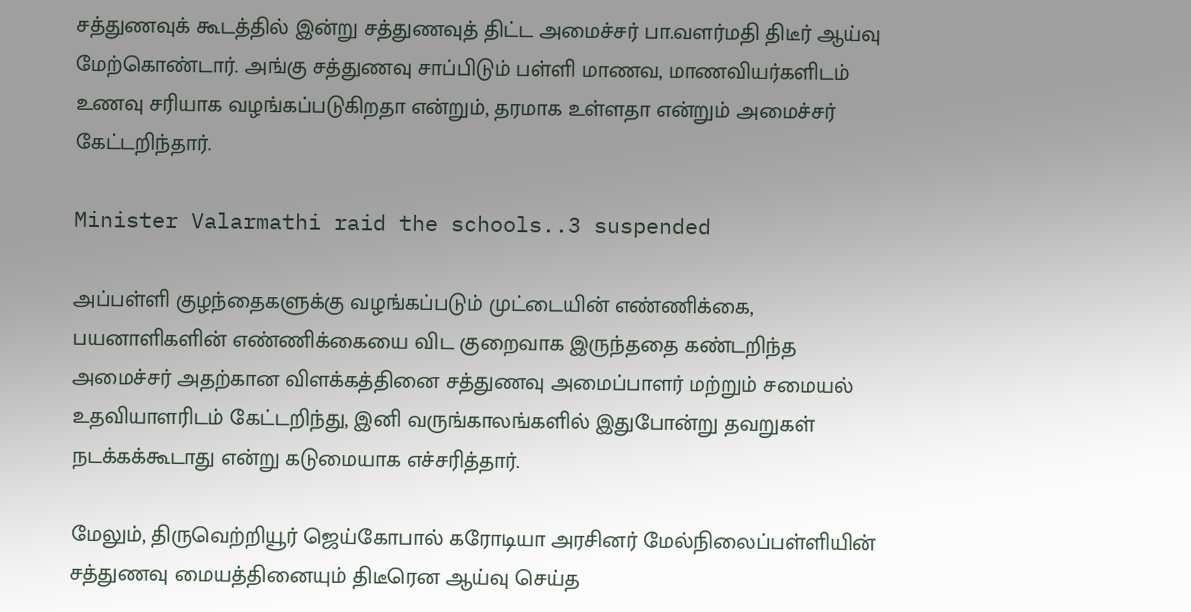சத்துணவுக் கூடத்தில் இன்று சத்துணவுத் திட்ட அமைச்சர் பா.வளர்மதி திடீர் ஆய்வு மேற்கொண்டார். அங்கு சத்துணவு சாப்பிடும் பள்ளி மாணவ, மாணவியர்களிடம் உணவு சரியாக வழங்கப்படுகிறதா என்றும், தரமாக உள்ளதா என்றும் அமைச்சர் கேட்டறிந்தார்.

Minister Valarmathi raid the schools..3 suspended

அப்பள்ளி குழந்தைகளுக்கு வழங்கப்படும் முட்டையின் எண்ணிக்கை, பயனாளிகளின் எண்ணிக்கையை விட குறைவாக இருந்ததை கண்டறிந்த அமைச்சர் அதற்கான விளக்கத்தினை சத்துணவு அமைப்பாளர் மற்றும் சமையல் உதவியாளரிடம் கேட்டறிந்து, இனி வருங்காலங்களில் இதுபோன்று தவறுகள் நடக்கக்கூடாது என்று கடுமையாக எச்சரித்தார்.

மேலும், திருவெற்றியூர் ஜெய்கோபால் கரோடியா அரசினர் மேல்நிலைப்பள்ளியின் சத்துணவு மையத்தினையும் திடீரென ஆய்வு செய்த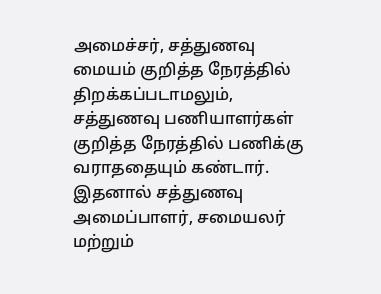அமைச்சர், சத்துணவு மையம் குறித்த நேரத்தில் திறக்கப்படாமலும், சத்துணவு பணியாளர்கள் குறித்த நேரத்தில் பணிக்கு வராததையும் கண்டார். இதனால் சத்துணவு அமைப்பாளர், சமையலர் மற்றும்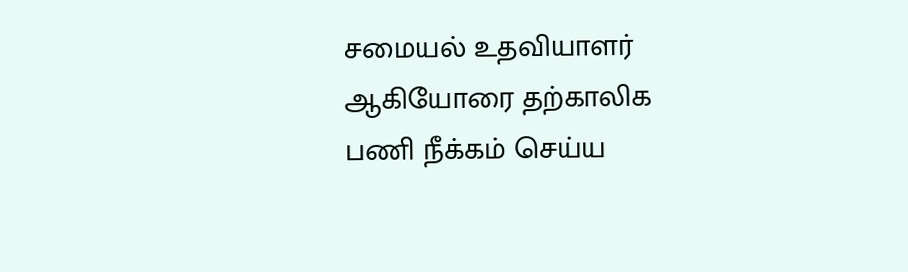சமையல் உதவியாளர் ஆகியோரை தற்காலிக பணி நீக்கம் செய்ய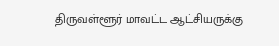திருவள்ளூர் மாவட்ட ஆட்சியருக்கு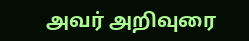அவர் அறிவுரை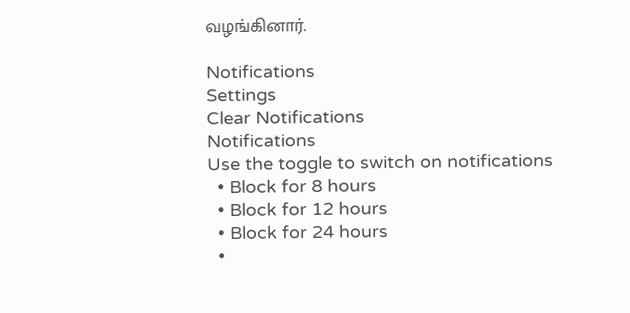வழங்கினார்.

Notifications
Settings
Clear Notifications
Notifications
Use the toggle to switch on notifications
  • Block for 8 hours
  • Block for 12 hours
  • Block for 24 hours
  •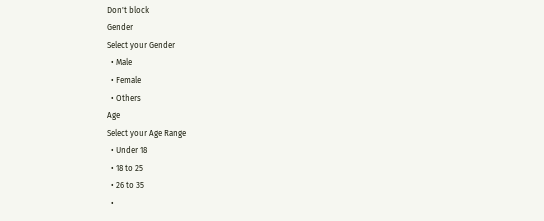Don't block
Gender
Select your Gender
  • Male
  • Female
  • Others
Age
Select your Age Range
  • Under 18
  • 18 to 25
  • 26 to 35
  •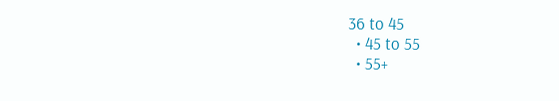36 to 45
  • 45 to 55
  • 55+